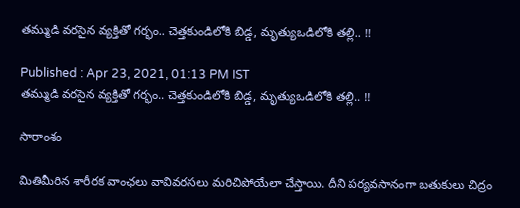తమ్ముడి వరసైన వ్యక్తితో గర్భం.. చెత్తకుండిలోకి బిడ్డ, మృత్యుఒడిలోకి తల్లి.. !!

Published : Apr 23, 2021, 01:13 PM IST
తమ్ముడి వరసైన వ్యక్తితో గర్భం.. చెత్తకుండిలోకి బిడ్డ, మృత్యుఒడిలోకి తల్లి.. !!

సారాంశం

మితిమీరిన శారీరక వాంఛలు వావివరసలు మరిచిపోయేలా చేస్తాయి. దీని పర్యవసానంగా బతుకులు చిద్రం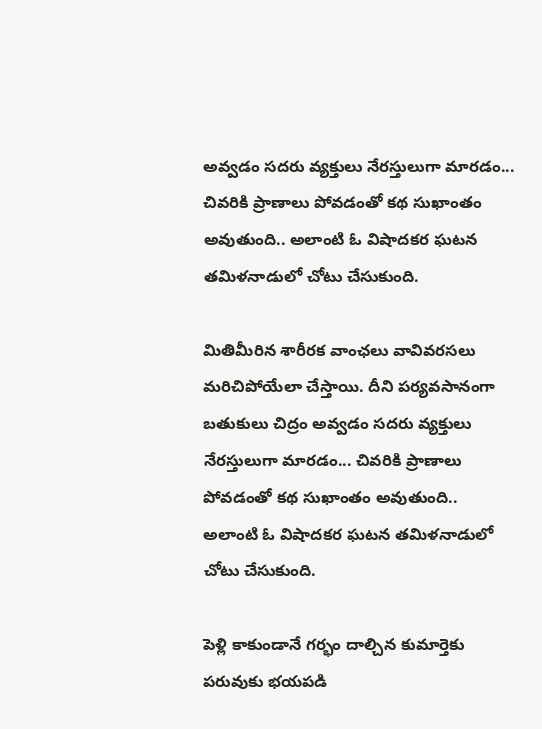అవ్వడం సదరు వ్యక్తులు నేరస్తులుగా మారడం... చివరికి ప్రాణాలు పోవడంతో కథ సుఖాంతం అవుతుంది.. అలాంటి ఓ విషాదకర ఘటన తమిళనాడులో చోటు చేసుకుంది.

మితిమీరిన శారీరక వాంఛలు వావివరసలు మరిచిపోయేలా చేస్తాయి. దీని పర్యవసానంగా బతుకులు చిద్రం అవ్వడం సదరు వ్యక్తులు నేరస్తులుగా మారడం... చివరికి ప్రాణాలు పోవడంతో కథ సుఖాంతం అవుతుంది.. అలాంటి ఓ విషాదకర ఘటన తమిళనాడులో చోటు చేసుకుంది.

పెళ్లి కాకుండానే గర్భం దాల్చిన కుమార్తెకు పరువుకు భయపడి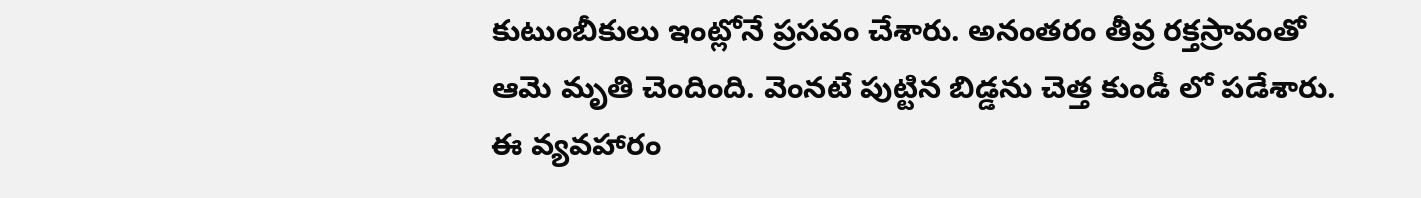కుటుంబీకులు ఇంట్లోనే ప్రసవం చేశారు. అనంతరం తీవ్ర రక్తస్రావంతో ఆమె మృతి చెందింది. వెంనటే పుట్టిన బిడ్డను చెత్త కుండీ లో పడేశారు. ఈ వ్యవహారం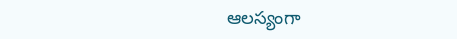ఆలస్యంగా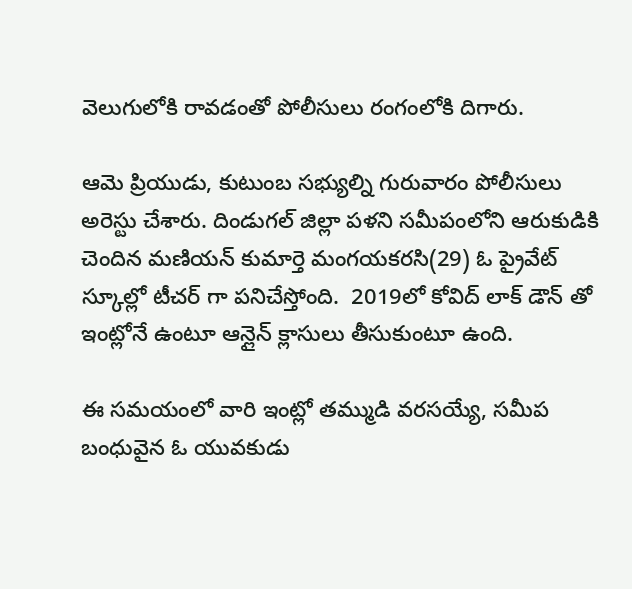వెలుగులోకి రావడంతో పోలీసులు రంగంలోకి దిగారు.

ఆమె ప్రియుడు, కుటుంబ సభ్యుల్ని గురువారం పోలీసులు అరెస్టు చేశారు. దిండుగల్ జిల్లా పళని సమీపంలోని ఆరుకుడికి చెందిన మణియన్‌ కుమార్తె మంగయకరసి(29) ఓ ప్రైవేట్ స్కూల్లో టీచర్ గా పనిచేస్తోంది.  2019లో కోవిద్ లాక్ డౌన్ తో ఇంట్లోనే ఉంటూ ఆన్లైన్ క్లాసులు తీసుకుంటూ ఉంది.

ఈ సమయంలో వారి ఇంట్లో తమ్ముడి వరసయ్యే, సమీప బంధువైన ఓ యువకుడు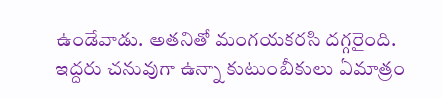ఉండేవాడు. అతనితో మంగయకరసి దగ్గరైంది. ఇద్దరు చనువుగా ఉన్నా కుటుంబీకులు ఏమాత్రం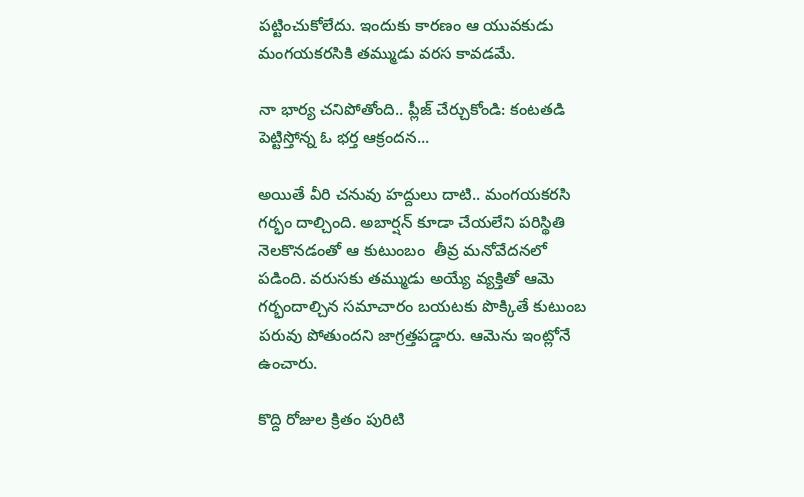పట్టించుకోలేదు. ఇందుకు కారణం ఆ యువకుడు మంగయకరసికి తమ్ముడు వరస కావడమే.

నా భార్య చనిపోతోంది.. ప్లీజ్ చేర్చుకోండి: కంటతడి పెట్టిస్తోన్న ఓ భర్త ఆక్రందన...

అయితే వీరి చనువు హద్దులు దాటి.. మంగయకరసి గర్భం దాల్చింది. అబార్షన్ కూడా చేయలేని పరిస్థితి నెలకొనడంతో ఆ కుటుంబం  తీవ్ర మనోవేదనలో పడింది. వరుసకు తమ్ముడు అయ్యే వ్యక్తితో ఆమె గర్భందాల్చిన సమాచారం బయటకు పొక్కితే కుటుంబ పరువు పోతుందని జాగ్రత్తపడ్డారు. ఆమెను ఇంట్లోనే ఉంచారు.

కొద్ది రోజుల క్రితం పురిటి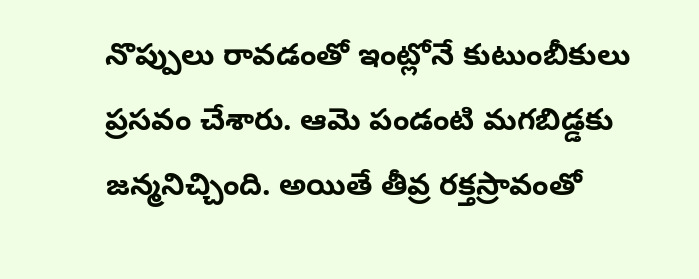నొప్పులు రావడంతో ఇంట్లోనే కుటుంబీకులు ప్రసవం చేశారు. ఆమె పండంటి మగబిడ్డకు జన్మనిచ్చింది. అయితే తీవ్ర రక్తస్రావంతో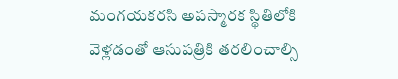మంగయకరసి అపస్మారక స్థితిలోకి వెళ్లడంతో ఆసుపత్రికి తరలించాల్సి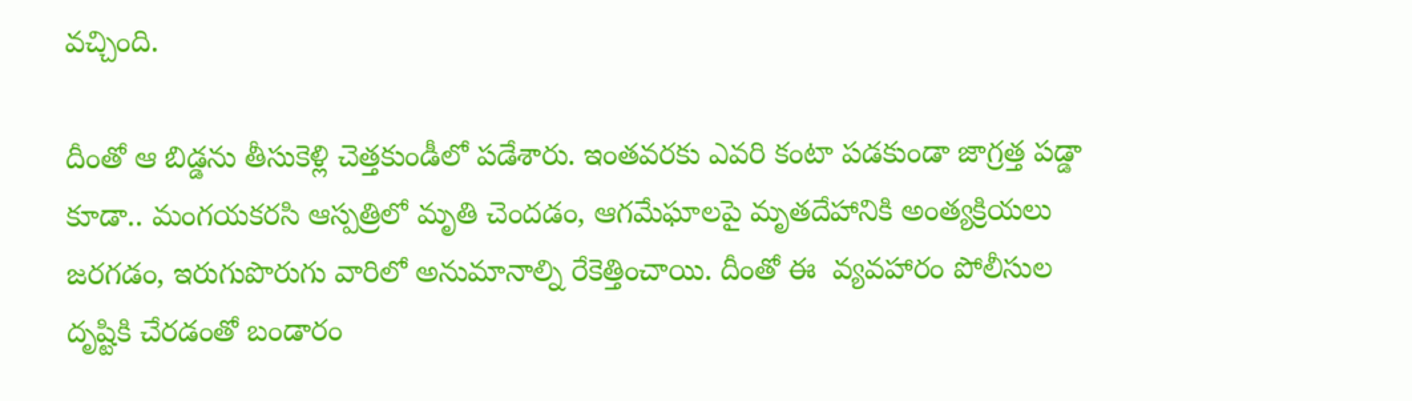వచ్చింది.

దీంతో ఆ బిడ్డను తీసుకెళ్లి చెత్తకుండీలో పడేశారు. ఇంతవరకు ఎవరి కంటా పడకుండా జాగ్రత్త పడ్డా కూడా.. మంగయకరసి ఆస్పత్రిలో మృతి చెందడం, ఆగమేఘాలపై మృతదేహానికి అంత్యక్రియలు జరగడం, ఇరుగుపొరుగు వారిలో అనుమానాల్ని రేకెత్తించాయి. దీంతో ఈ  వ్యవహారం పోలీసుల దృష్టికి చేరడంతో బండారం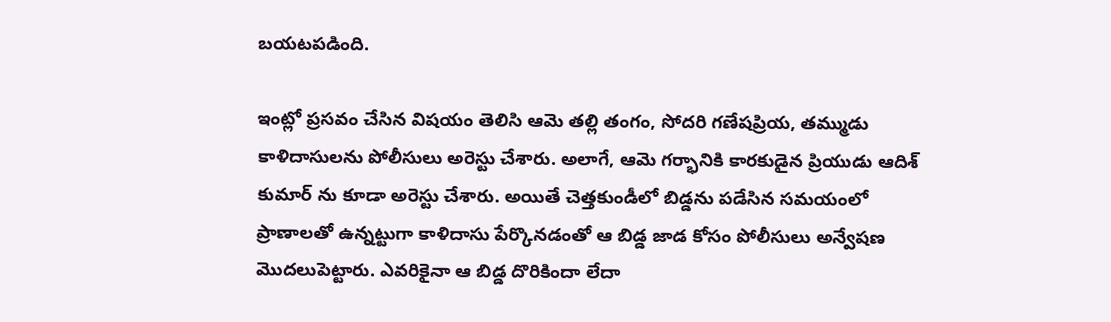బయటపడింది.

ఇంట్లో ప్రసవం చేసిన విషయం తెలిసి ఆమె తల్లి తంగం, సోదరి గణేషప్రియ, తమ్ముడు కాళిదాసులను పోలీసులు అరెస్టు చేశారు. అలాగే, ఆమె గర్భానికి కారకుడైన ప్రియుడు ఆదిశ్ కుమార్ ను కూడా అరెస్టు చేశారు. అయితే చెత్తకుండీలో బిడ్డను పడేసిన సమయంలో ప్రాణాలతో ఉన్నట్టుగా కాళిదాసు పేర్కొనడంతో ఆ బిడ్డ జాడ కోసం పోలీసులు అన్వేషణ మొదలుపెట్టారు. ఎవరికైనా ఆ బిడ్డ దొరికిందా లేదా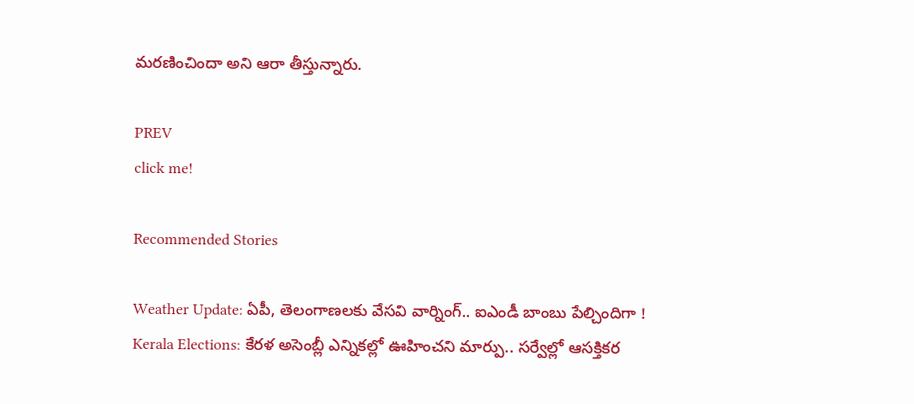మరణించిందా అని ఆరా తీస్తున్నారు.

PREV
click me!

Recommended Stories

Weather Update: ఏపీ, తెలంగాణలకు వేసవి వార్నింగ్.. ఐఎండీ బాంబు పేల్చిందిగా !
Kerala Elections: కేర‌ళ అసెంబ్లీ ఎన్నిక‌ల్లో ఊహించ‌ని మార్పు.. స‌ర్వేల్లో ఆస‌క్తిక‌ర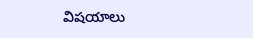విష‌యాలు